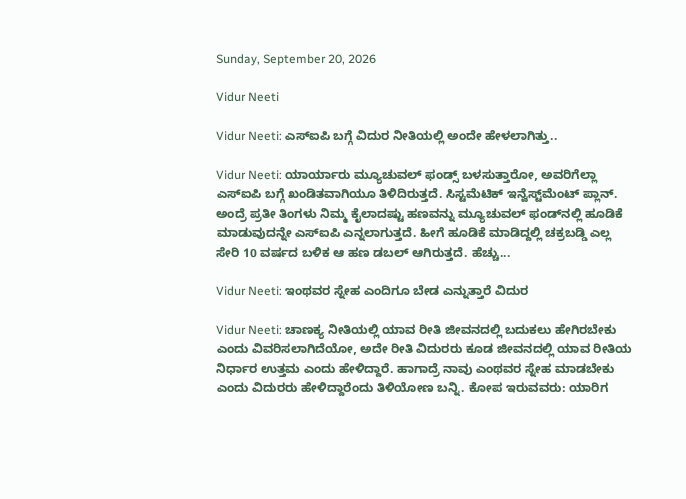Sunday, September 20, 2026

Vidur Neeti

Vidur Neeti: ಎಸ್‌ಐಪಿ ಬಗ್ಗೆ ವಿದುರ ನೀತಿಯಲ್ಲಿ ಅಂದೇ ಹೇಳಲಾಗಿತ್ತು..

Vidur Neeti: ಯಾರ್ಯಾರು ಮ್ಯೂಚುವಲ್ ಫಂಡ್ಸ್ ಬಳಸುತ್ತಾರೋ, ಅವರಿಗೆಲ್ಲಾ ಎಸ್‌ಐಪಿ ಬಗ್ಗೆ ಖಂಡಿತವಾಗಿಯೂ ತಿಳಿದಿರುತ್ತದೆ. ಸಿಸ್ಟಮೆಟಿಕ್ ಇನ್ವೆಸ್ಟ್‌ಮೆಂಟ್ ಪ್ಲಾನ್. ಅಂದ್ರೆ ಪ್ರತೀ ತಿಂಗಳು ನಿಮ್ಮ ಕೈಲಾದಷ್ಟು ಹಣವನ್ನು ಮ್ಯೂಚುವಲ್‌ ಫಂಡ್‌ನಲ್ಲಿ ಹೂಡಿಕೆ ಮಾಡುವುದನ್ನೇ ಎಸ್‌ಐಪಿ ಎನ್ನಲಾಗುತ್ತದೆ. ಹೀಗೆ ಹೂಡಿಕೆ ಮಾಡಿದ್ದಲ್ಲಿ ಚಕ್ರಬಡ್ಡಿ ಎಲ್ಲ ಸೇರಿ 10 ವರ್ಷದ ಬಳಿಕ ಆ ಹಣ ಡಬಲ್ ಆಗಿರುತ್ತದೆ. ಹೆಚ್ಚು...

Vidur Neeti: ಇಂಥವರ ಸ್ನೇಹ ಎಂದಿಗೂ ಬೇಡ ಎನ್ನುತ್ತಾರೆ ವಿದುರ

Vidur Neeti: ಚಾಣಕ್ಯ ನೀತಿಯಲ್ಲಿ ಯಾವ ರೀತಿ ಜೀವನದಲ್ಲಿ ಬದುಕಲು ಹೇಗಿರಬೇಕು ಎಂದು ವಿವರಿಸಲಾಗಿದೆಯೋ, ಅದೇ ರೀತಿ ವಿದುರರು ಕೂಡ ಜೀವನದಲ್ಲಿ ಯಾವ ರೀತಿಯ ನಿರ್ಧಾರ ಉತ್ತಮ ಎಂದು ಹೇಳಿದ್ದಾರೆ. ಹಾಗಾದ್ರೆ ನಾವು ಎಂಥವರ ಸ್ನೇಹ ಮಾಡಬೇಕು ಎಂದು ವಿದುರರು ಹೇಳಿದ್ದಾರೆಂದು ತಿಳಿಯೋಣ ಬನ್ನಿ. ಕೋಪ ಇರುವವರು: ಯಾರಿಗ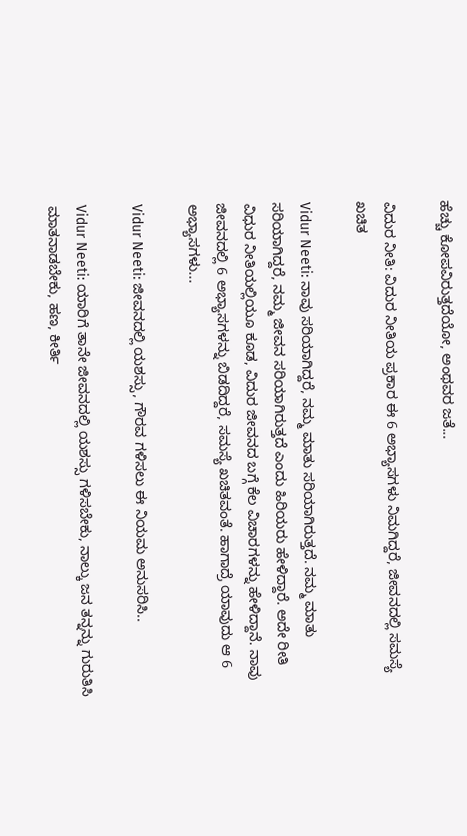ಹೆಚ್ಚು ಕೋಪವಿರುತ್ತದೆಯೋ, ಅಂಥವರ ಜತೆ...

ವಿದುರ ನೀತಿ: ವಿದುರ ನೀತಿಯ ಪ್ರಕಾರ ಈ 6 ಅಭ್ಯಾಸಗಳು ನಿಮಗಿದ್ದರೆ, ಜೀವನದಲ್ಲಿ ಸಮಸ್ಯೆ ಖಚಿತ

Vidur Neeti: ನಾವು ಸರಿಯಾಗಿದ್ದರೆ, ನಮ್ಮ ಮಾತು ಸರಿಯಾಗಿರುತ್ತದೆ. ನಮ್ಮ ಮಾತು ಸರಿಯಾಗಿದ್ದರೆ, ನಮ್ಮ ಜೀವನ ಸರಿಯಾಗಿರುತ್ತದೆ ಎಂದು ಹಿರಿಯರು ಹೇಳಿದ್ದಾರೆ. ಅದೇ ರೀತಿ ವಿಧುರ ನೀತಿಯಲ್ಲಿಯೂ ಕೂಡ, ವಿದುರ ಜೀವನದ ಬಗ್ಗೆ ಕೆಲ ವಿಚಾರಗಳನ್ನು ಹೇಳಿದ್ದಾನೆ. ನಾವು ಜೀವನದಲ್ಲಿ 6 ಅಭ್ಯಾಸಗಳನ್ನು ಬಿಡದಿದ್ದರೆ, ಸಮಸ್ಯೆ ಖಚಿತವಂತೆ. ಹಾಗಾದ್ರೆ ಯಾವುದು ಆ 6 ಅಭ್ಯಾಸಗಳು...

Vidur Neeti: ಜೀವನದಲ್ಲಿ ಯಶಸ್ಸು, ಗೌರವ ಗಳಿಸಲು ಈ ನಿಯಮ ಅನುಸರಿಸಿ..

Vidur Neeti: ಯಾರಿಗೆ ತಾನೇ ಜೀವನದಲ್ಲಿ ಯಶಸ್ಸು ಗಳಿಸಬೇಕು, ನಾಲ್ಕು ಜನ ತನ್ನನ್ನು ಗುರುತಿಸಿ ಮಾತನಾಡಬೇಕು, ಹಣ, ಕೀರ್ತಿ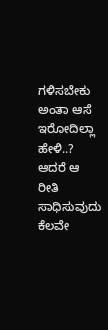ಗಳಿಸಬೇಕು ಅಂತಾ ಆಸೆ ಇರೋದಿಲ್ಲಾ ಹೇಳಿ..? ಆದರೆ ಆ ರೀತಿ ಸಾಧಿಸುವುದು ಕೆಲವೇ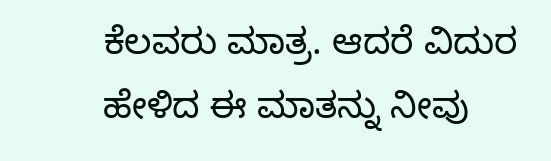ಕೆಲವರು ಮಾತ್ರ. ಆದರೆ ವಿದುರ ಹೇಳಿದ ಈ ಮಾತನ್ನು ನೀವು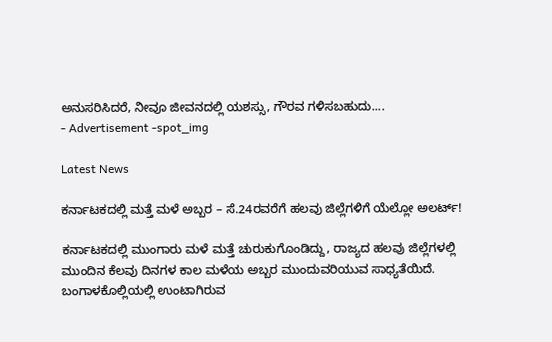ಅನುಸರಿಸಿದರೆ, ನೀವೂ ಜೀವನದಲ್ಲಿ ಯಶಸ್ಸು, ಗೌರವ ಗಳಿಸಬಹುದು....
- Advertisement -spot_img

Latest News

ಕರ್ನಾಟಕದಲ್ಲಿ ಮತ್ತೆ ಮಳೆ ಅಬ್ಬರ – ಸೆ.24ರವರೆಗೆ ಹಲವು ಜಿಲ್ಲೆಗಳಿಗೆ ಯೆಲ್ಲೋ ಅಲರ್ಟ್!

ಕರ್ನಾಟಕದಲ್ಲಿ ಮುಂಗಾರು ಮಳೆ ಮತ್ತೆ ಚುರುಕುಗೊಂಡಿದ್ದು, ರಾಜ್ಯದ ಹಲವು ಜಿಲ್ಲೆಗಳಲ್ಲಿ ಮುಂದಿನ ಕೆಲವು ದಿನಗಳ ಕಾಲ ಮಳೆಯ ಅಬ್ಬರ ಮುಂದುವರಿಯುವ ಸಾಧ್ಯತೆಯಿದೆ. ಬಂಗಾಳಕೊಲ್ಲಿಯಲ್ಲಿ ಉಂಟಾಗಿರುವ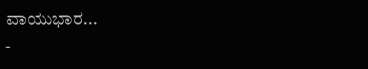ವಾಯುಭಾರ...
-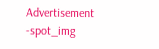Advertisement -spot_img